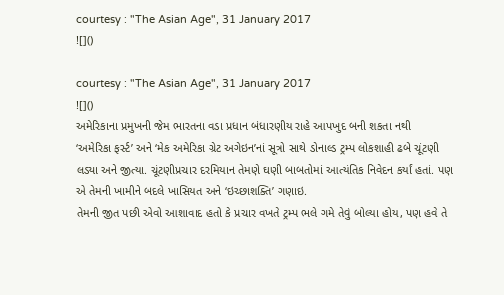courtesy : "The Asian Age", 31 January 2017
![]()

courtesy : "The Asian Age", 31 January 2017
![]()
અમેરિકાના પ્રમુખની જેમ ભારતના વડા પ્રધાન બંધારણીય રાહે આપખુદ બની શકતા નથી
‘અમેરિકા ફર્સ્ટ’ અને ‘મેક અમેરિકા ગ્રેટ અગેઇન’નાં સૂત્રો સાથે ડોનાલ્ડ ટ્રમ્પ લોકશાહી ઢબે ચૂંટણી લડ્યા અને જીત્યા. ચૂંટણીપ્રચાર દરમિયાન તેમણે ઘણી બાબતોમાં આત્યંતિક નિવેદન કર્યાં હતાં. પણ એ તેમની ખામીને બદલે ખાસિયત અને ‘ઇચ્છાશક્તિ’ ગણાઇ.
તેમની જીત પછી એવો આશાવાદ હતો કે પ્રચાર વખતે ટ્રમ્પ ભલે ગમે તેવું બોલ્યા હોય, પણ હવે તે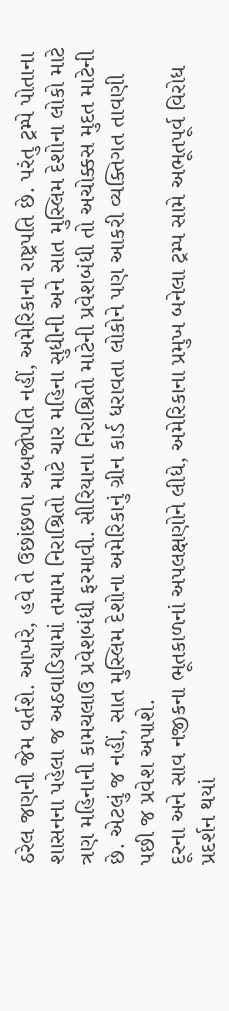ઠરેલ જણની જેમ વર્તશે. આખરે, હવે તે ઉછાંછળા અબજોપતિ નહીં, અમેરિકાના રાષ્ટ્રપતિ છે. પરંતુ ટ્રમ્પે પોતાના શાસનના પહેલા જ અઠવાડિયામાં તમામ નિરાશ્રિતો માટે ચાર મહિના સુધીની અને સાત મુસ્લિમ દેશોના લોકો માટે ત્રણ મહિનાની કામચલાઉ પ્રવેશબંધી ફરમાવી. સીરિયાના નિરાશ્રિતો માટેની પ્રવેશબંધી તો અચોક્કસ મુદત માટેની છે. એટલું જ નહીં, સાત મુસ્લિમ દેશોના અમેરિકાનું ગ્રીન કાર્ડ ધરાવતા લોકોને પણ આકરી વ્યક્તિગત તાવણી પછી જ પ્રવેશ અપાશે.
દૂરના અને સાવ નજીકના ભૂતકાળનાં અપલક્ષણોને લીધે, અમેરિકાના પ્રમુખ બનેલા ટ્રમ્પ સામે અભૂતપૂર્વ વિરોધ પ્રદર્શન થયાં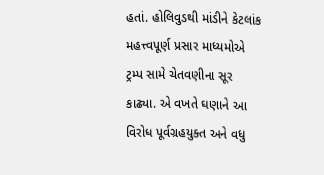હતાં. હોલિવુડથી માંડીને કેટલાંક મહત્ત્વપૂર્ણ પ્રસાર માધ્યમોએ ટ્રમ્પ સામે ચેતવણીના સૂર કાઢ્યા. એ વખતે ઘણાને આ વિરોધ પૂર્વગ્રહયુક્ત અને વધુ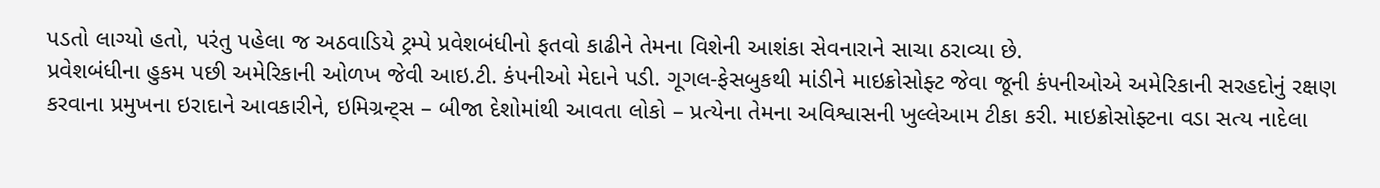પડતો લાગ્યો હતો, પરંતુ પહેલા જ અઠવાડિયે ટ્રમ્પે પ્રવેશબંધીનો ફતવો કાઢીને તેમના વિશેની આશંકા સેવનારાને સાચા ઠરાવ્યા છે.
પ્રવેશબંધીના હુકમ પછી અમેરિકાની ઓળખ જેવી આઇ.ટી. કંપનીઓ મેદાને પડી. ગૂગલ-ફેસબુકથી માંડીને માઇક્રોસોફ્ટ જેવા જૂની કંપનીઓએ અમેરિકાની સરહદોનું રક્ષણ કરવાના પ્રમુખના ઇરાદાને આવકારીને, ઇમિગ્રન્ટ્સ – બીજા દેશોમાંથી આવતા લોકો – પ્રત્યેના તેમના અવિશ્વાસની ખુલ્લેઆમ ટીકા કરી. માઇક્રોસોફ્ટના વડા સત્ય નાદેલા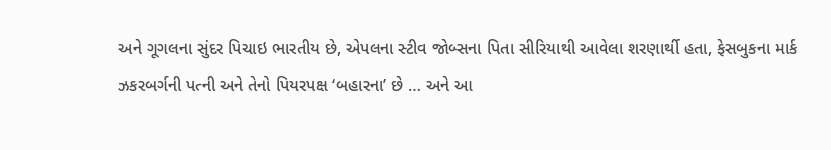અને ગૂગલના સુંદર પિચાઇ ભારતીય છે, એપલના સ્ટીવ જોબ્સના પિતા સીરિયાથી આવેલા શરણાર્થી હતા, ફેસબુકના માર્ક ઝકરબર્ગની પત્ની અને તેનો પિયરપક્ષ ‘બહારના’ છે … અને આ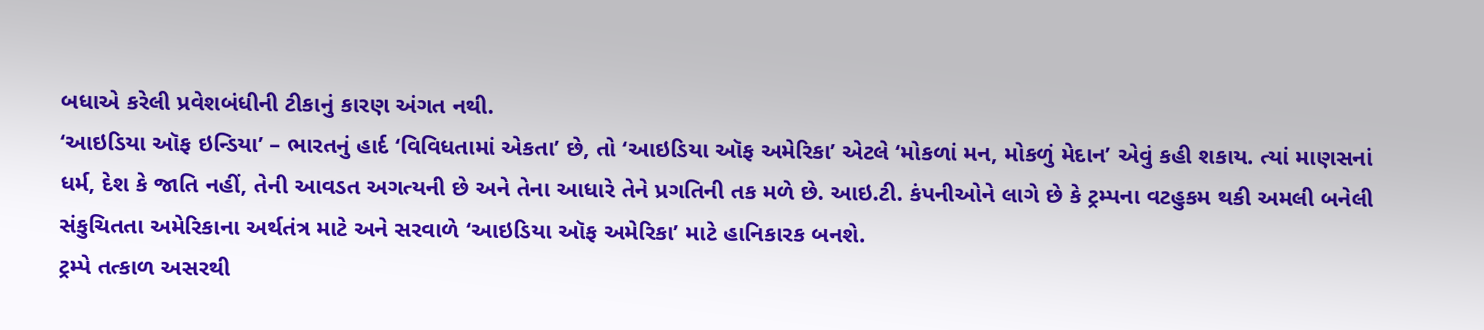બધાએ કરેલી પ્રવેશબંધીની ટીકાનું કારણ અંગત નથી.
‘આઇડિયા ઑફ ઇન્ડિયા’ – ભારતનું હાર્દ ‘વિવિધતામાં એકતા’ છે, તો ‘આઇડિયા ઑફ અમેરિકા’ એટલે ‘મોકળાં મન, મોકળું મેદાન’ એવું કહી શકાય. ત્યાં માણસનાં ધર્મ, દેશ કે જાતિ નહીં, તેની આવડત અગત્યની છે અને તેના આધારે તેને પ્રગતિની તક મળે છે. આઇ.ટી. કંપનીઓને લાગે છે કે ટ્રમ્પના વટહુકમ થકી અમલી બનેલી સંકુચિતતા અમેરિકાના અર્થતંત્ર માટે અને સરવાળે ‘આઇડિયા ઑફ અમેરિકા’ માટે હાનિકારક બનશે.
ટ્રમ્પે તત્કાળ અસરથી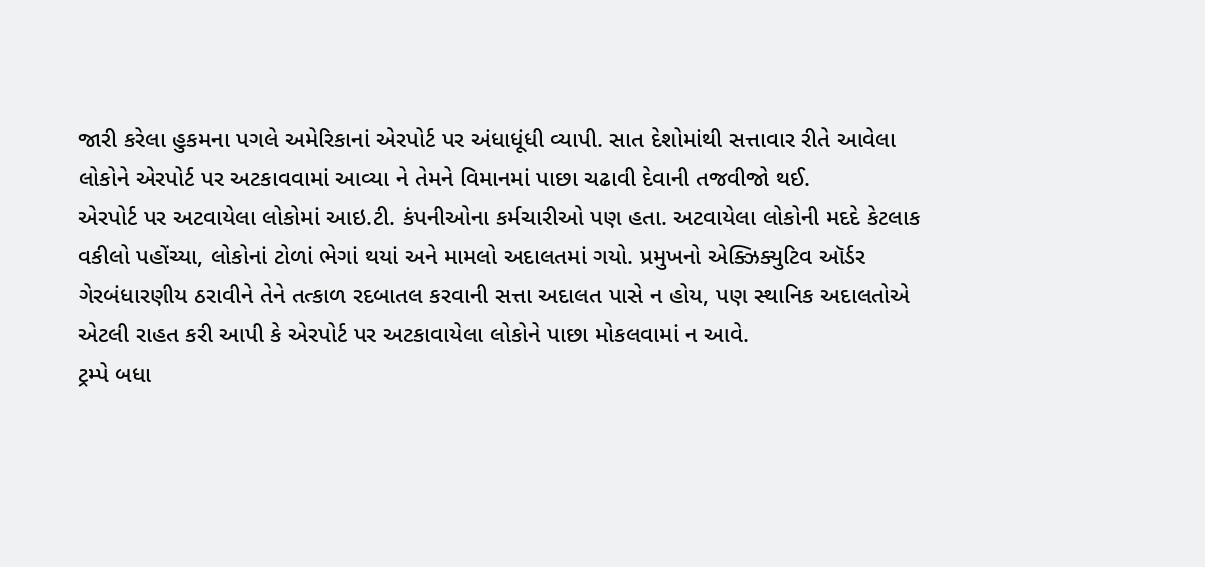જારી કરેલા હુકમના પગલે અમેરિકાનાં એરપોર્ટ પર અંધાધૂંધી વ્યાપી. સાત દેશોમાંથી સત્તાવાર રીતે આવેલા લોકોને એરપોર્ટ પર અટકાવવામાં આવ્યા ને તેમને વિમાનમાં પાછા ચઢાવી દેવાની તજવીજો થઈ.
એરપોર્ટ પર અટવાયેલા લોકોમાં આઇ.ટી. કંપનીઓના કર્મચારીઓ પણ હતા. અટવાયેલા લોકોની મદદે કેટલાક વકીલો પહોંચ્યા, લોકોનાં ટોળાં ભેગાં થયાં અને મામલો અદાલતમાં ગયો. પ્રમુખનો એક્ઝિક્યુટિવ ઑર્ડર ગેરબંધારણીય ઠરાવીને તેને તત્કાળ રદબાતલ કરવાની સત્તા અદાલત પાસે ન હોય, પણ સ્થાનિક અદાલતોએ એટલી રાહત કરી આપી કે એરપોર્ટ પર અટકાવાયેલા લોકોને પાછા મોકલવામાં ન આવે.
ટ્રમ્પે બધા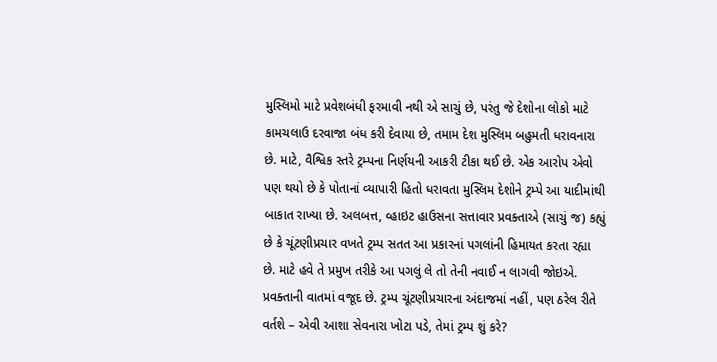મુસ્લિમો માટે પ્રવેશબંધી ફરમાવી નથી એ સાચું છે, પરંતુ જે દેશોના લોકો માટે કામચલાઉ દરવાજા બંધ કરી દેવાયા છે, તમામ દેશ મુસ્લિમ બહુમતી ધરાવનારા છે. માટે, વૈશ્વિક સ્તરે ટ્રમ્પના નિર્ણયની આકરી ટીકા થઈ છે. એક આરોપ એવો પણ થયો છે કે પોતાનાં વ્યાપારી હિતો ધરાવતા મુસ્લિમ દેશોને ટ્રમ્પે આ યાદીમાંથી બાકાત રાખ્યા છે. અલબત્ત, વ્હાઇટ હાઉસના સત્તાવાર પ્રવક્તાએ (સાચું જ) કહ્યું છે કે ચૂંટણીપ્રચાર વખતે ટ્રમ્પ સતત આ પ્રકારનાં પગલાંની હિમાયત કરતા રહ્યા છે. માટે હવે તે પ્રમુખ તરીકે આ પગલું લે તો તેની નવાઈ ન લાગવી જોઇએ.
પ્રવક્તાની વાતમાં વજૂદ છે. ટ્રમ્પ ચૂંટણીપ્રચારના અંદાજમાં નહીં, પણ ઠરેલ રીતે વર્તશે – એવી આશા સેવનારા ખોટા પડે, તેમાં ટ્રમ્પ શું કરે?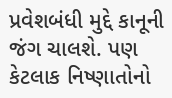પ્રવેશબંધી મુદ્દે કાનૂની જંગ ચાલશે. પણ કેટલાક નિષ્ણાતોનો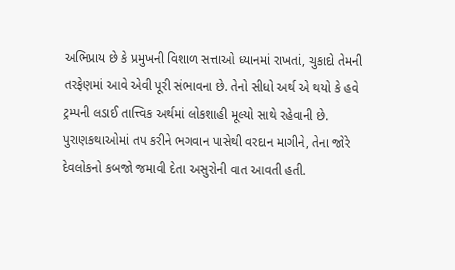અભિપ્રાય છે કે પ્રમુખની વિશાળ સત્તાઓ ધ્યાનમાં રાખતાં, ચુકાદો તેમની તરફેણમાં આવે એવી પૂરી સંભાવના છે. તેનો સીધો અર્થ એ થયો કે હવે ટ્રમ્પની લડાઈ તાત્ત્વિક અર્થમાં લોકશાહી મૂલ્યો સાથે રહેવાની છે.
પુરાણકથાઓમાં તપ કરીને ભગવાન પાસેથી વરદાન માગીને, તેના જોરે દેવલોકનો કબજો જમાવી દેતા અસુરોની વાત આવતી હતી.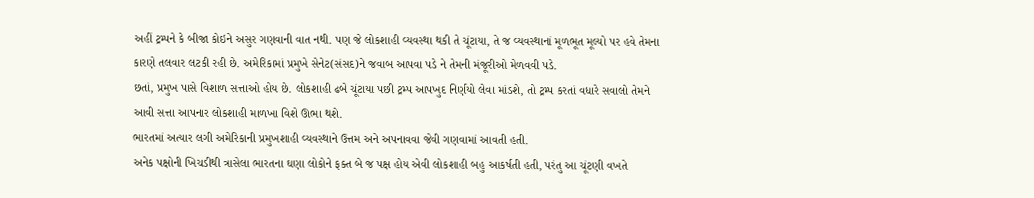અહીં ટ્રમ્પને કે બીજા કોઇને અસુર ગણવાની વાત નથી. પણ જે લોકશાહી વ્યવસ્થા થકી તે ચૂંટાયા, તે જ વ્યવસ્થાનાં મૂળભૂત મૂલ્યો પર હવે તેમના કારણે તલવાર લટકી રહી છે. અમેરિકામાં પ્રમુખે સેનેટ(સંસદ)ને જવાબ આપવા પડે ને તેમની મંજૂરીઓ મેળવવી પડે.
છતાં, પ્રમુખ પાસે વિશાળ સત્તાઓ હોય છે. લોકશાહી ઢબે ચૂંટાયા પછી ટ્રમ્પ આપખુદ નિર્ણયો લેવા માંડશે, તો ટ્રમ્પ કરતાં વધારે સવાલો તેમને આવી સત્તા આપનાર લોકશાહી માળખા વિશે ઊભા થશે.
ભારતમાં અત્યાર લગી અમેરિકાની પ્રમુખશાહી વ્યવસ્થાને ઉત્તમ અને અપનાવવા જેવી ગણવામાં આવતી હતી.
અનેક પક્ષોની ખિચડીથી ત્રાસેલા ભારતના ઘણા લોકોને ફક્ત બે જ પક્ષ હોય એવી લોકશાહી બહુ આકર્ષતી હતી, પરંતુ આ ચૂંટણી વખતે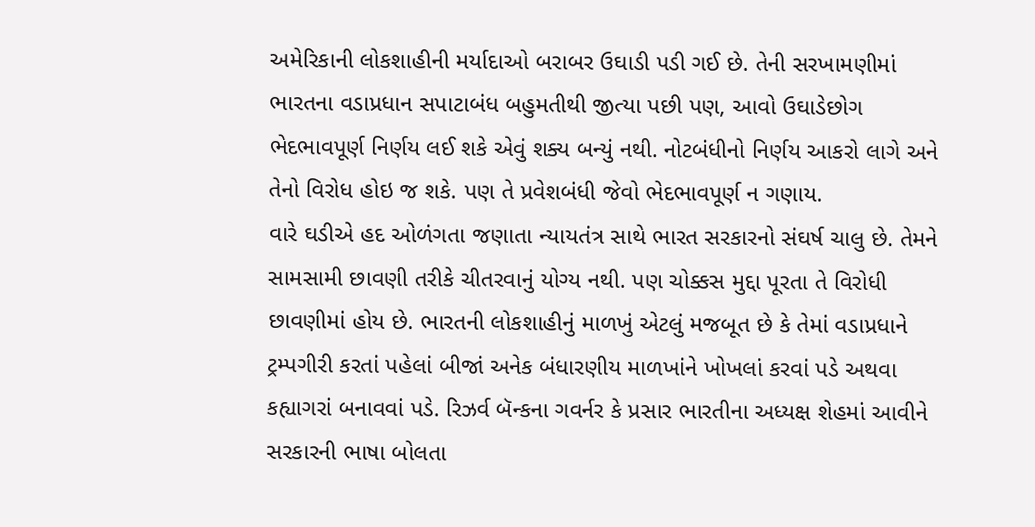અમેરિકાની લોકશાહીની મર્યાદાઓ બરાબર ઉઘાડી પડી ગઈ છે. તેની સરખામણીમાં ભારતના વડાપ્રધાન સપાટાબંધ બહુમતીથી જીત્યા પછી પણ, આવો ઉઘાડેછોગ ભેદભાવપૂર્ણ નિર્ણય લઈ શકે એવું શક્ય બન્યું નથી. નોટબંધીનો નિર્ણય આકરો લાગે અને તેનો વિરોધ હોઇ જ શકે. પણ તે પ્રવેશબંધી જેવો ભેદભાવપૂર્ણ ન ગણાય.
વારે ઘડીએ હદ ઓળંગતા જણાતા ન્યાયતંત્ર સાથે ભારત સરકારનો સંઘર્ષ ચાલુ છે. તેમને સામસામી છાવણી તરીકે ચીતરવાનું યોગ્ય નથી. પણ ચોક્કસ મુદ્દા પૂરતા તે વિરોધી છાવણીમાં હોય છે. ભારતની લોકશાહીનું માળખું એટલું મજબૂત છે કે તેમાં વડાપ્રધાને ટ્રમ્પગીરી કરતાં પહેલાં બીજાં અનેક બંધારણીય માળખાંને ખોખલાં કરવાં પડે અથવા કહ્યાગરાં બનાવવાં પડે. રિઝર્વ બૅન્કના ગવર્નર કે પ્રસાર ભારતીના અધ્યક્ષ શેહમાં આવીને સરકારની ભાષા બોલતા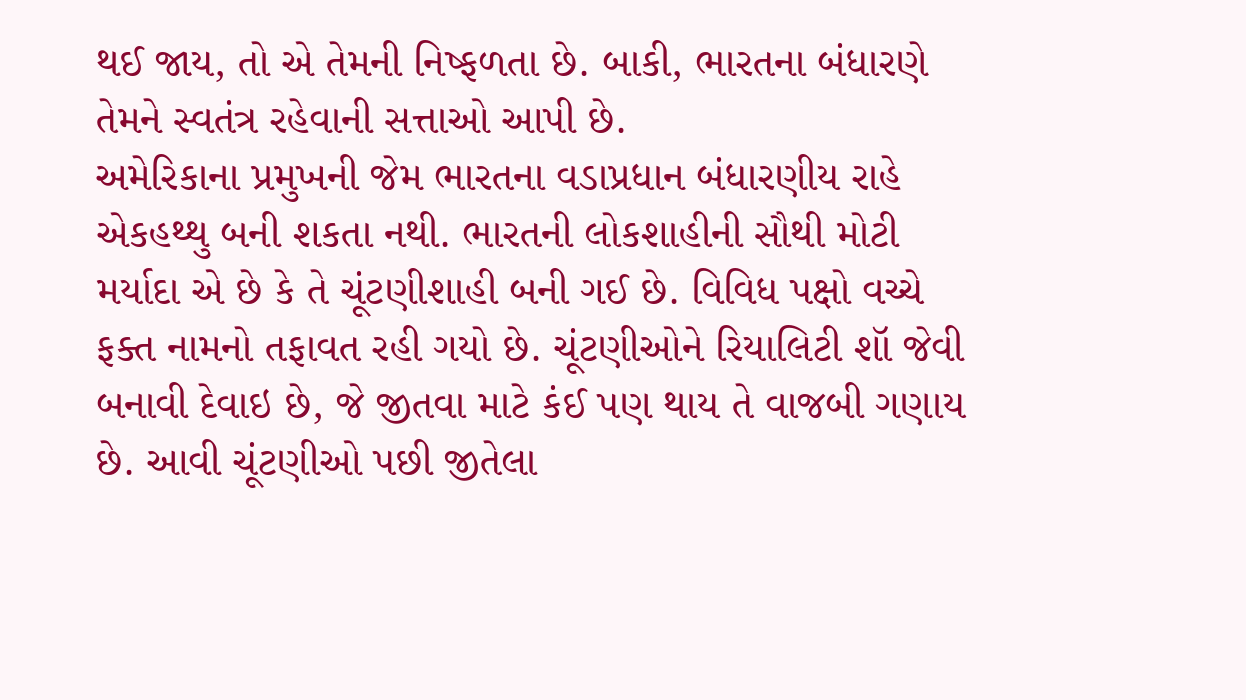થઈ જાય, તો એ તેમની નિષ્ફળતા છે. બાકી, ભારતના બંધારણે તેમને સ્વતંત્ર રહેવાની સત્તાઓ આપી છે.
અમેરિકાના પ્રમુખની જેમ ભારતના વડાપ્રધાન બંધારણીય રાહે એકહથ્થુ બની શકતા નથી. ભારતની લોકશાહીની સૌથી મોટી મર્યાદા એ છે કે તે ચૂંટણીશાહી બની ગઈ છે. વિવિધ પક્ષો વચ્ચે ફક્ત નામનો તફાવત રહી ગયો છે. ચૂંટણીઓને રિયાલિટી શૉ જેવી બનાવી દેવાઇ છે, જે જીતવા માટે કંઈ પણ થાય તે વાજબી ગણાય છે. આવી ચૂંટણીઓ પછી જીતેલા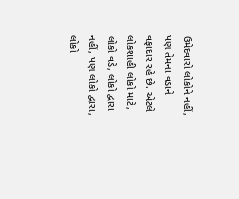ઉમેદવારો લોકોને નહીં, પણ તેમના વડાને વફાદાર રહે છે. એટલે લોકશાહી લોકો માટે, લોકો વડે, લોકો દ્વારા નહીં, પણ લોકો દ્વારા, લોકો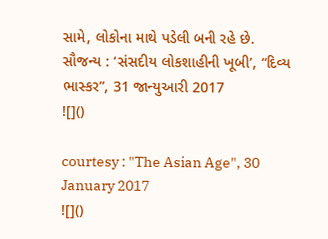સામે, લોકોના માથે પડેલી બની રહે છે.
સૌજન્ય : ‘સંસદીય લોકશાહીની ખૂબી’, “દિવ્ય ભાસ્કર”, 31 જાન્યુઆરી 2017
![]()

courtesy : "The Asian Age", 30 January 2017
![]()